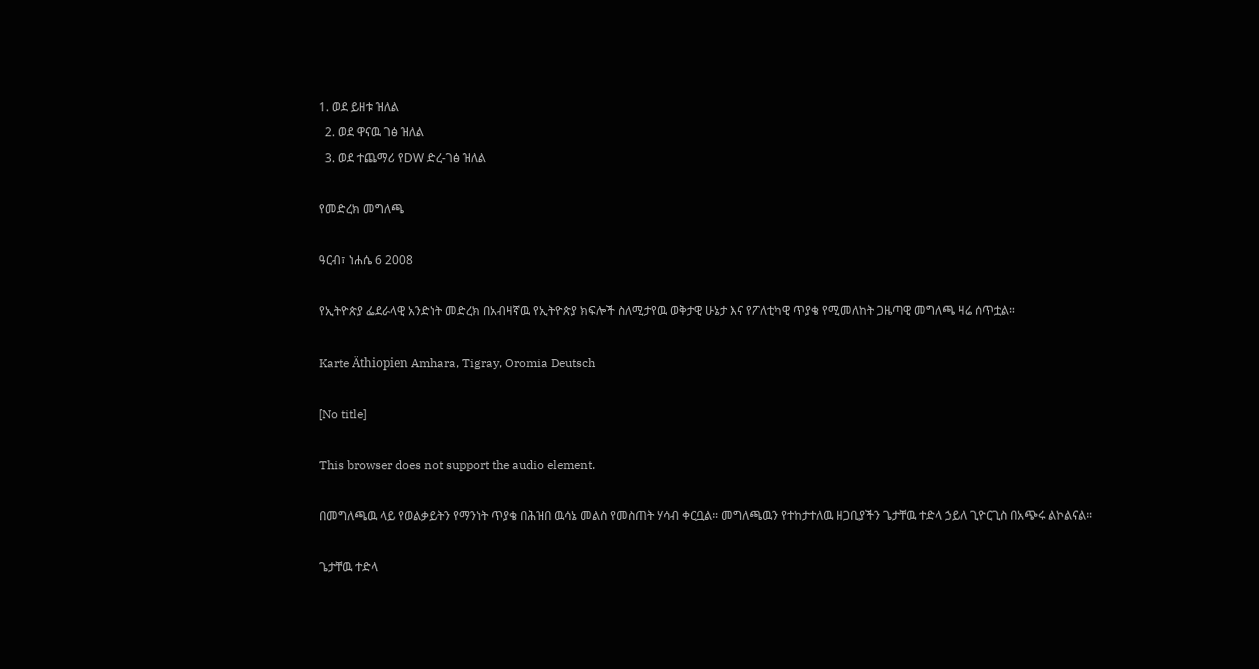1. ወደ ይዘቱ ዝለል
  2. ወደ ዋናዉ ገፅ ዝለል
  3. ወደ ተጨማሪ የDW ድረ-ገፅ ዝለል

የመድረክ መግለጫ

ዓርብ፣ ነሐሴ 6 2008

የኢትዮጵያ ፌደራላዊ አንድነት መድረክ በአብዛኛዉ የኢትዮጵያ ክፍሎች ስለሚታየዉ ወቅታዊ ሁኔታ እና የፖለቲካዊ ጥያቄ የሚመለከት ጋዜጣዊ መግለጫ ዛሬ ሰጥቷል።

Karte Äthiopien Amhara, Tigray, Oromia Deutsch

[No title]

This browser does not support the audio element.

በመግለጫዉ ላይ የወልቃይትን የማንነት ጥያቄ በሕዝበ ዉሳኔ መልስ የመስጠት ሃሳብ ቀርቧል። መግለጫዉን የተከታተለዉ ዘጋቢያችን ጌታቸዉ ተድላ ኃይለ ጊዮርጊስ በአጭሩ ልኮልናል።

ጌታቸዉ ተድላ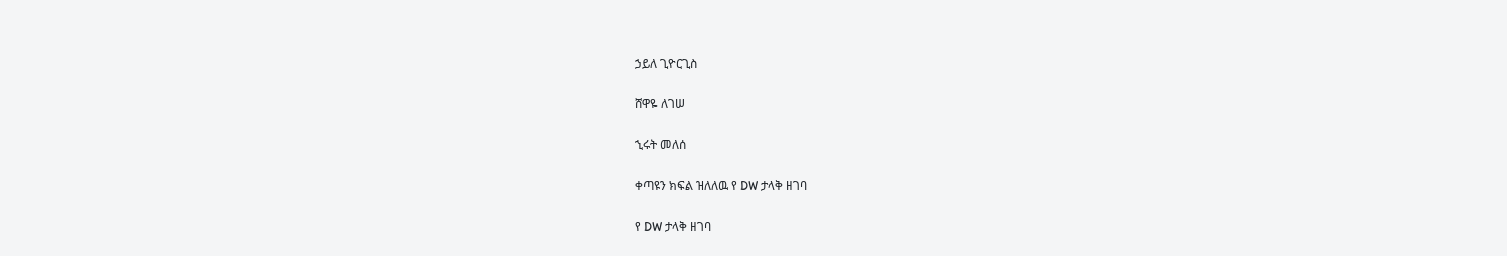ኃይለ ጊዮርጊስ

ሸዋዬ ለገሠ

ኂሩት መለሰ

ቀጣዩን ክፍል ዝለለዉ የ DW ታላቅ ዘገባ

የ DW ታላቅ ዘገባ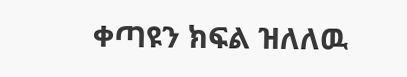ቀጣዩን ክፍል ዝለለዉ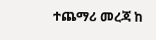ተጨማሪ መረጃ ከ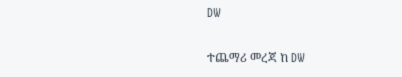DW

ተጨማሪ መረጃ ከ DW